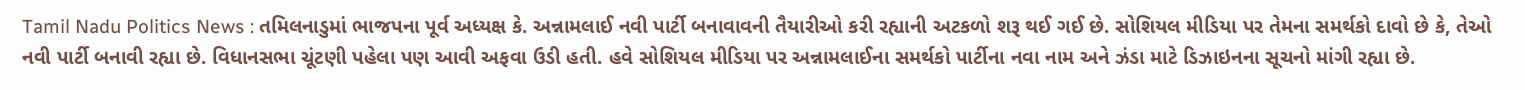Tamil Nadu Politics News : તમિલનાડુમાં ભાજપના પૂર્વ અધ્યક્ષ કે. અન્નામલાઈ નવી પાર્ટી બનાવાવની તૈયારીઓ કરી રહ્યાની અટકળો શરૂ થઈ ગઈ છે. સોશિયલ મીડિયા પર તેમના સમર્થકો દાવો છે કે, તેઓ નવી પાર્ટી બનાવી રહ્યા છે. વિધાનસભા ચૂંટણી પહેલા પણ આવી અફવા ઉડી હતી. હવે સોશિયલ મીડિયા પર અન્નામલાઈના સમર્થકો પાર્ટીના નવા નામ અને ઝંડા માટે ડિઝાઇનના સૂચનો માંગી રહ્યા છે.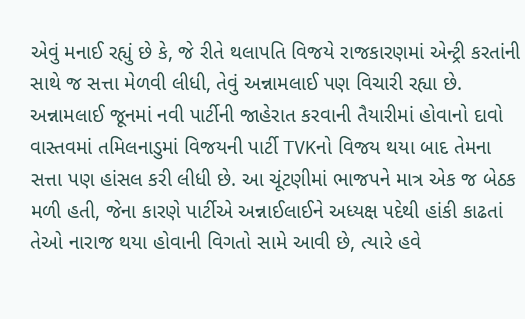એવું મનાઈ રહ્યું છે કે, જે રીતે થલાપતિ વિજયે રાજકારણમાં એન્ટ્રી કરતાંની સાથે જ સત્તા મેળવી લીધી, તેવું અન્નામલાઈ પણ વિચારી રહ્યા છે.
અન્નામલાઈ જૂનમાં નવી પાર્ટીની જાહેરાત કરવાની તૈયારીમાં હોવાનો દાવો
વાસ્તવમાં તમિલનાડુમાં વિજયની પાર્ટી TVKનો વિજય થયા બાદ તેમના સત્તા પણ હાંસલ કરી લીધી છે. આ ચૂંટણીમાં ભાજપને માત્ર એક જ બેઠક મળી હતી, જેના કારણે પાર્ટીએ અન્નાઈલાઈને અધ્યક્ષ પદેથી હાંકી કાઢતાં તેઓ નારાજ થયા હોવાની વિગતો સામે આવી છે, ત્યારે હવે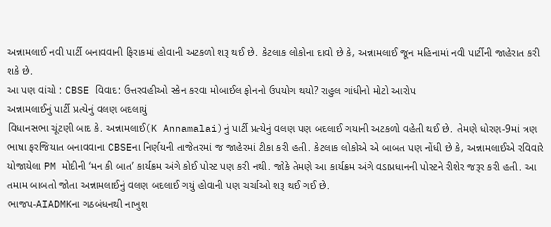અન્નામલાઈ નવી પાર્ટી બનાવવાની ફિરાકમાં હોવાની અટકળો શરૂ થઈ છે. કેટલાક લોકોના દાવો છે કે, અન્નામલાઈ જૂન મહિનામાં નવી પાર્ટીની જાહેરાત કરી શકે છે.
આ પણ વાંચો : CBSE વિવાદ: ઉત્તરવહીઓ સ્કેન કરવા મોબાઈલ ફોનનો ઉપયોગ થયો? રાહુલ ગાંધીનો મોટો આરોપ
અન્નામલાઈનું પાર્ટી પ્રત્યેનું વલણ બદલાયું
વિધાનસભા ચૂંટણી બાદ કે. અન્નામલાઈ(K Annamalai)નું પાર્ટી પ્રત્યેનું વલણ પણ બદલાઈ ગયાની અટકળો વહેતી થઈ છે. તેમણે ધોરણ-9માં ત્રણ ભાષા ફરજિયાત બનાવવાના CBSEના નિર્ણયની તાજેતરમાં જ જાહેરમાં ટીકા કરી હતી. કેટલાક લોકોએ એ બાબત પણ નોંધી છે કે, અન્નામલાઈએ રવિવારે યોજાયેલા PM મોદીની ‘મન કી બાત’ કાર્યક્રમ અંગે કોઈ પોસ્ટ પણ કરી નથી. જોકે તેમણે આ કાર્યક્રમ અંગે વડાપ્રધાનની પોસ્ટને રીશેર જરૂર કરી હતી. આ તમામ બાબતો જોતા અન્નામલાઈનું વલણ બદલાઈ ગયું હોવાની પણ ચર્ચાઓ શરૂ થઈ ગઈ છે.
ભાજપ-AIADMKના ગઠબંધનથી નાખુશ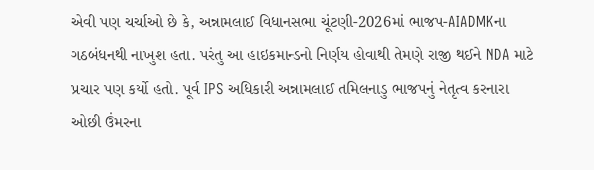એવી પણ ચર્ચાઓ છે કે, અન્નામલાઈ વિધાનસભા ચૂંટણી-2026માં ભાજપ-AIADMKના ગઠબંધનથી નાખુશ હતા. પરંતુ આ હાઇકમાન્ડનો નિર્ણય હોવાથી તેમણે રાજી થઈને NDA માટે પ્રચાર પણ કર્યો હતો. પૂર્વ IPS અધિકારી અન્નામલાઈ તમિલનાડુ ભાજપનું નેતૃત્વ કરનારા ઓછી ઉંમરના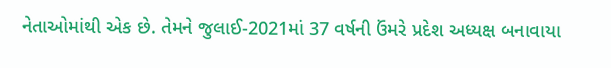નેતાઓમાંથી એક છે. તેમને જુલાઈ-2021માં 37 વર્ષની ઉંમરે પ્રદેશ અધ્યક્ષ બનાવાયા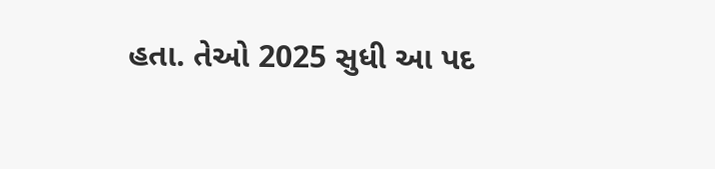હતા. તેઓ 2025 સુધી આ પદ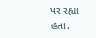પર રહ્યા હતા.